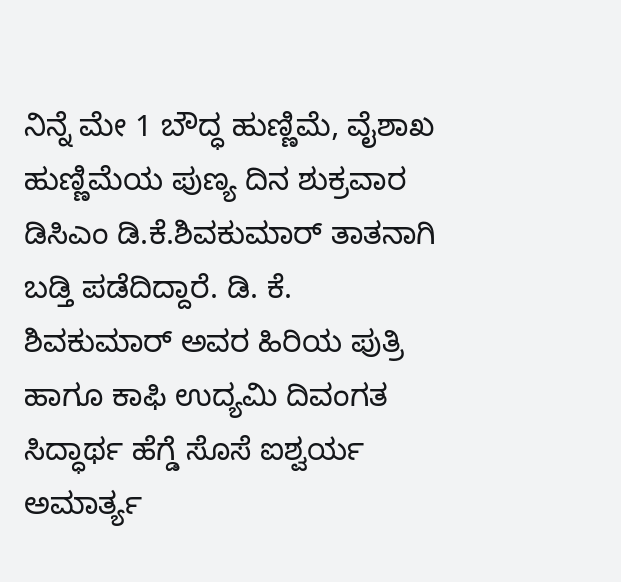ನಿನ್ನೆ ಮೇ 1 ಬೌದ್ಧ ಹುಣ್ಣಿಮೆ, ವೈಶಾಖ ಹುಣ್ಣಿಮೆಯ ಪುಣ್ಯ ದಿನ ಶುಕ್ರವಾರ ಡಿಸಿಎಂ ಡಿ.ಕೆ.ಶಿವಕುಮಾರ್ ತಾತನಾಗಿ ಬಡ್ತಿ ಪಡೆದಿದ್ದಾರೆ. ಡಿ. ಕೆ. ಶಿವಕುಮಾರ್ ಅವರ ಹಿರಿಯ ಪುತ್ರಿ ಹಾಗೂ ಕಾಫಿ ಉದ್ಯಮಿ ದಿವಂಗತ ಸಿದ್ಧಾರ್ಥ ಹೆಗ್ಡೆ ಸೊಸೆ ಐಶ್ವರ್ಯ ಅಮಾರ್ತ್ಯ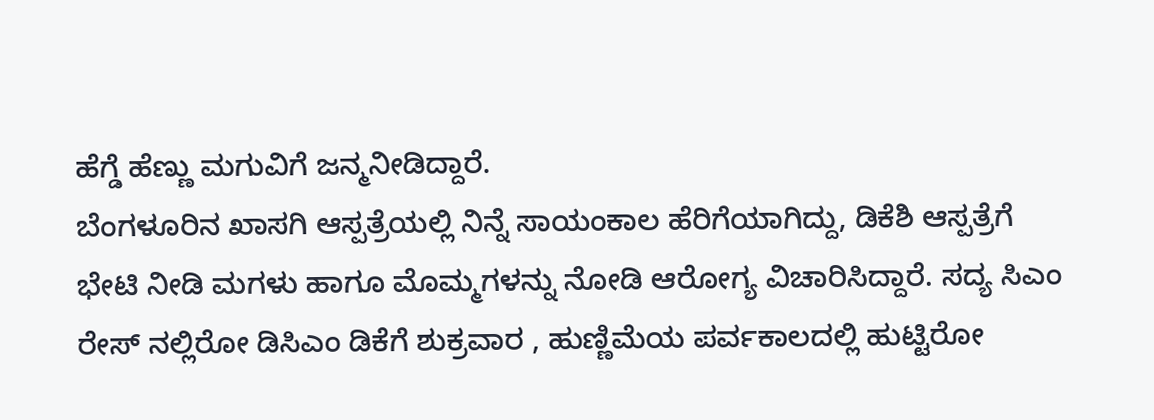ಹೆಗ್ಡೆ ಹೆಣ್ಣು ಮಗುವಿಗೆ ಜನ್ಮನೀಡಿದ್ದಾರೆ.
ಬೆಂಗಳೂರಿನ ಖಾಸಗಿ ಆಸ್ಪತ್ರೆಯಲ್ಲಿ ನಿನ್ನೆ ಸಾಯಂಕಾಲ ಹೆರಿಗೆಯಾಗಿದ್ದು, ಡಿಕೆಶಿ ಆಸ್ಪತ್ರೆಗೆ ಭೇಟಿ ನೀಡಿ ಮಗಳು ಹಾಗೂ ಮೊಮ್ಮಗಳನ್ನು ನೋಡಿ ಆರೋಗ್ಯ ವಿಚಾರಿಸಿದ್ದಾರೆ. ಸದ್ಯ ಸಿಎಂ ರೇಸ್ ನಲ್ಲಿರೋ ಡಿಸಿಎಂ ಡಿಕೆಗೆ ಶುಕ್ರವಾರ , ಹುಣ್ಣಿಮೆಯ ಪರ್ವಕಾಲದಲ್ಲಿ ಹುಟ್ಟಿರೋ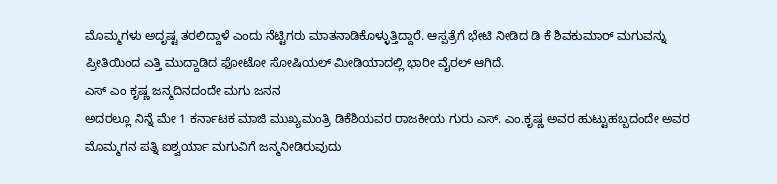ಮೊಮ್ಮಗಳು ಅದೃಷ್ಟ ತರಲಿದ್ದಾಳೆ ಎಂದು ನೆಟ್ಟಿಗರು ಮಾತನಾಡಿಕೊಳ್ಳುತ್ತಿದ್ದಾರೆ. ಆಸ್ಪತ್ರೆಗೆ ಭೇಟಿ ನೀಡಿದ ಡಿ ಕೆ ಶಿವಕುಮಾರ್ ಮಗುವನ್ನು ಪ್ರೀತಿಯಿಂದ ಎತ್ತಿ ಮುದ್ದಾಡಿದ ಫೋಟೋ ಸೋಷಿಯಲ್ ಮೀಡಿಯಾದಲ್ಲಿ ಭಾರೀ ವೈರಲ್ ಆಗಿದೆ.
ಎಸ್ ಎಂ ಕೃಷ್ಣ ಜನ್ಮದಿನದಂದೇ ಮಗು ಜನನ
ಅದರಲ್ಲೂ ನಿನ್ನೆ ಮೇ 1 ಕರ್ನಾಟಕ ಮಾಜಿ ಮುಖ್ಯಮಂತ್ರಿ ಡಿಕೆಶಿಯವರ ರಾಜಕೀಯ ಗುರು ಎಸ್. ಎಂ.ಕೃಷ್ಣ ಅವರ ಹುಟ್ಟುಹಬ್ಬದಂದೇ ಅವರ ಮೊಮ್ಮಗನ ಪತ್ನಿ ಐಶ್ವರ್ಯಾ ಮಗುವಿಗೆ ಜನ್ಮನೀಡಿರುವುದು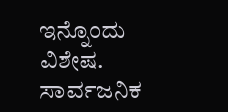ಇನ್ನೊಂದು ವಿಶೇಷ.
ಸಾರ್ವಜನಿಕ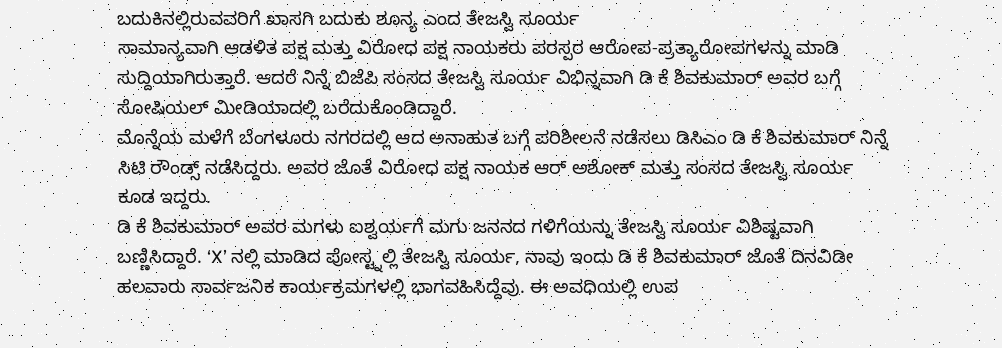ಬದುಕಿನಲ್ಲಿರುವವರಿಗೆ ಖಾಸಗಿ ಬದುಕು ಶೂನ್ಯ ಎಂದ ತೇಜಸ್ವಿ ಸೂರ್ಯ
ಸಾಮಾನ್ಯವಾಗಿ ಆಡಳಿತ ಪಕ್ಷ ಮತ್ತು ವಿರೋಧ ಪಕ್ಷ ನಾಯಕರು ಪರಸ್ಪರ ಆರೋಪ-ಪ್ರತ್ಯಾರೋಪಗಳನ್ನು ಮಾಡಿ ಸುದ್ದಿಯಾಗಿರುತ್ತಾರೆ. ಆದರೆ ನಿನ್ನೆ ಬಿಜೆಪಿ ಸಂಸದ ತೇಜಸ್ವಿ ಸೂರ್ಯ ವಿಭಿನ್ನವಾಗಿ ಡಿ ಕೆ ಶಿವಕುಮಾರ್ ಅವರ ಬಗ್ಗೆ ಸೋಷಿಯಲ್ ಮೀಡಿಯಾದಲ್ಲಿ ಬರೆದುಕೊಂಡಿದ್ದಾರೆ.
ಮೊನ್ನೆಯ ಮಳೆಗೆ ಬೆಂಗಳೂರು ನಗರದಲ್ಲಿ ಆದ ಅನಾಹುತ ಬಗ್ಗೆ ಪರಿಶೀಲನೆ ನಡೆಸಲು ಡಿಸಿಎಂ ಡಿ ಕೆ ಶಿವಕುಮಾರ್ ನಿನ್ನೆ ಸಿಟಿ ರೌಂಡ್ಸ್ ನಡೆಸಿದ್ದರು. ಅವರ ಜೊತೆ ವಿರೋಧ ಪಕ್ಷ ನಾಯಕ ಆರ್ ಅಶೋಕ್ ಮತ್ತು ಸಂಸದ ತೇಜಸ್ವಿ ಸೂರ್ಯ ಕೂಡ ಇದ್ದರು.
ಡಿ ಕೆ ಶಿವಕುಮಾರ್ ಅವರ ಮಗಳು ಐಶ್ವರ್ಯಗೆ ಮಗು ಜನನದ ಗಳಿಗೆಯನ್ನು ತೇಜಸ್ವಿ ಸೂರ್ಯ ವಿಶಿಷ್ಟವಾಗಿ ಬಣ್ಣಿಸಿದ್ದಾರೆ. ‘X’ ನಲ್ಲಿ ಮಾಡಿದ ಪೋಸ್ಟ್ನಲ್ಲಿ ತೇಜಸ್ವಿ ಸೂರ್ಯ, ನಾವು ಇಂದು ಡಿ ಕೆ ಶಿವಕುಮಾರ್ ಜೊತೆ ದಿನವಿಡೀ ಹಲವಾರು ಸಾರ್ವಜನಿಕ ಕಾರ್ಯಕ್ರಮಗಳಲ್ಲಿ ಭಾಗವಹಿಸಿದ್ದೆವು. ಈ ಅವಧಿಯಲ್ಲಿ ಉಪ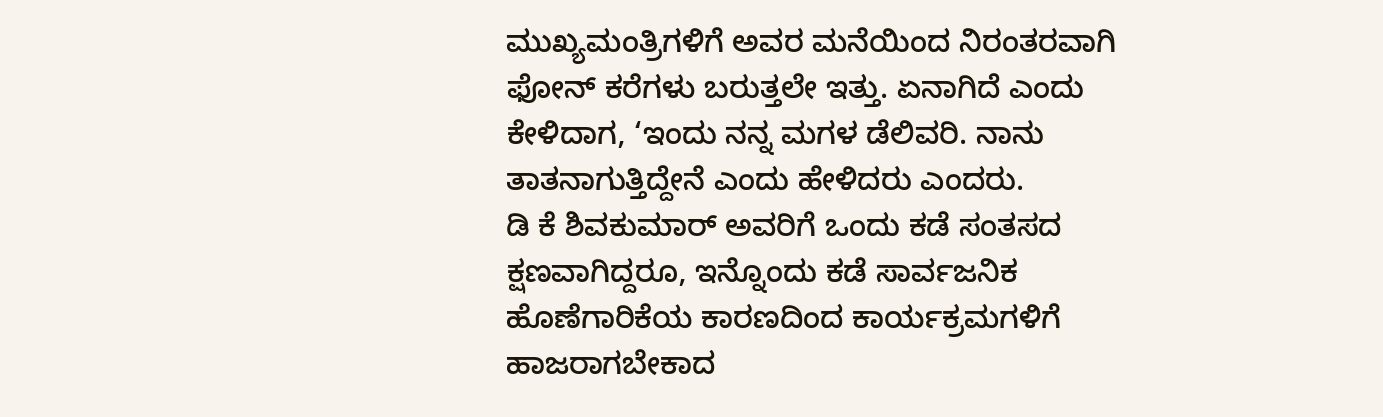ಮುಖ್ಯಮಂತ್ರಿಗಳಿಗೆ ಅವರ ಮನೆಯಿಂದ ನಿರಂತರವಾಗಿ ಫೋನ್ ಕರೆಗಳು ಬರುತ್ತಲೇ ಇತ್ತು. ಏನಾಗಿದೆ ಎಂದು ಕೇಳಿದಾಗ, ‘ಇಂದು ನನ್ನ ಮಗಳ ಡೆಲಿವರಿ. ನಾನು ತಾತನಾಗುತ್ತಿದ್ದೇನೆ ಎಂದು ಹೇಳಿದರು ಎಂದರು.
ಡಿ ಕೆ ಶಿವಕುಮಾರ್ ಅವರಿಗೆ ಒಂದು ಕಡೆ ಸಂತಸದ ಕ್ಷಣವಾಗಿದ್ದರೂ, ಇನ್ನೊಂದು ಕಡೆ ಸಾರ್ವಜನಿಕ ಹೊಣೆಗಾರಿಕೆಯ ಕಾರಣದಿಂದ ಕಾರ್ಯಕ್ರಮಗಳಿಗೆ ಹಾಜರಾಗಬೇಕಾದ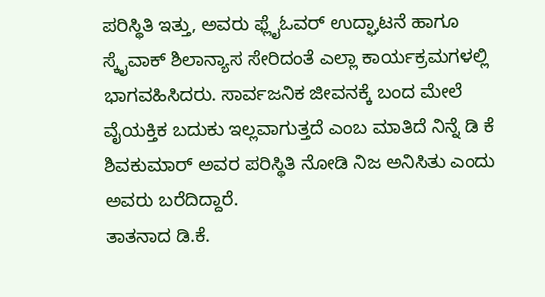ಪರಿಸ್ಥಿತಿ ಇತ್ತು, ಅವರು ಫ್ಲೈಓವರ್ ಉದ್ಘಾಟನೆ ಹಾಗೂ ಸ್ಕೈವಾಕ್ ಶಿಲಾನ್ಯಾಸ ಸೇರಿದಂತೆ ಎಲ್ಲಾ ಕಾರ್ಯಕ್ರಮಗಳಲ್ಲಿ ಭಾಗವಹಿಸಿದರು. ಸಾರ್ವಜನಿಕ ಜೀವನಕ್ಕೆ ಬಂದ ಮೇಲೆ ವೈಯಕ್ತಿಕ ಬದುಕು ಇಲ್ಲವಾಗುತ್ತದೆ ಎಂಬ ಮಾತಿದೆ ನಿನ್ನೆ ಡಿ ಕೆ ಶಿವಕುಮಾರ್ ಅವರ ಪರಿಸ್ಥಿತಿ ನೋಡಿ ನಿಜ ಅನಿಸಿತು ಎಂದು ಅವರು ಬರೆದಿದ್ದಾರೆ.
ತಾತನಾದ ಡಿ.ಕೆ.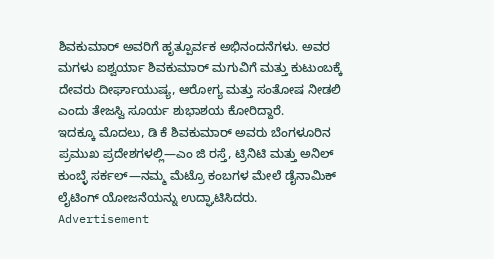ಶಿವಕುಮಾರ್ ಅವರಿಗೆ ಹೃತ್ಪೂರ್ವಕ ಅಭಿನಂದನೆಗಳು. ಅವರ ಮಗಳು ಐಶ್ವರ್ಯಾ ಶಿವಕುಮಾರ್ ಮಗುವಿಗೆ ಮತ್ತು ಕುಟುಂಬಕ್ಕೆ ದೇವರು ದೀರ್ಘಾಯುಷ್ಯ, ಆರೋಗ್ಯ ಮತ್ತು ಸಂತೋಷ ನೀಡಲಿ ಎಂದು ತೇಜಸ್ವಿ ಸೂರ್ಯ ಶುಭಾಶಯ ಕೋರಿದ್ದಾರೆ.
ಇದಕ್ಕೂ ಮೊದಲು, ಡಿ ಕೆ ಶಿವಕುಮಾರ್ ಅವರು ಬೆಂಗಳೂರಿನ ಪ್ರಮುಖ ಪ್ರದೇಶಗಳಲ್ಲಿ—ಎಂ ಜಿ ರಸ್ತೆ, ಟ್ರಿನಿಟಿ ಮತ್ತು ಅನಿಲ್ ಕುಂಬ್ಳೆ ಸರ್ಕಲ್—ನಮ್ಮ ಮೆಟ್ರೊ ಕಂಬಗಳ ಮೇಲೆ ಡೈನಾಮಿಕ್ ಲೈಟಿಂಗ್ ಯೋಜನೆಯನ್ನು ಉದ್ಘಾಟಿಸಿದರು.
Advertisement